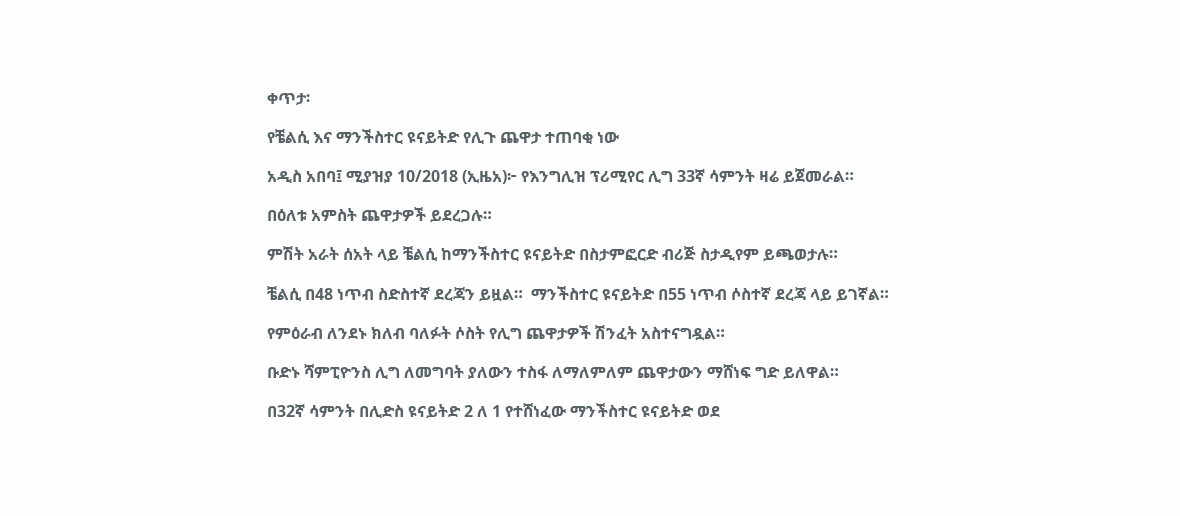ቀጥታ፡

የቼልሲ እና ማንችስተር ዩናይትድ የሊጉ ጨዋታ ተጠባቂ ነው

አዲስ አበባ፤ ሚያዝያ 10/2018 (ኢዜአ)፦ የእንግሊዝ ፕሪሚየር ሊግ 33ኛ ሳምንት ዛሬ ይጀመራል።

በዕለቱ አምስት ጨዋታዎች ይደረጋሉ።

ምሽት አራት ሰአት ላይ ቼልሲ ከማንችስተር ዩናይትድ በስታምፎርድ ብሪጅ ስታዲየም ይጫወታሉ።

ቼልሲ በ48 ነጥብ ስድስተኛ ደረጃን ይዟል።  ማንችስተር ዩናይትድ በ55 ነጥብ ሶስተኛ ደረጃ ላይ ይገኛል።

የምዕራብ ለንደኑ ክለብ ባለፉት ሶስት የሊግ ጨዋታዎች ሽንፈት አስተናግዷል።

ቡድኑ ሻምፒዮንስ ሊግ ለመግባት ያለውን ተስፋ ለማለምለም ጨዋታውን ማሸነፍ ግድ ይለዋል።

በ32ኛ ሳምንት በሊድስ ዩናይትድ 2 ለ 1 የተሸነፈው ማንችስተር ዩናይትድ ወደ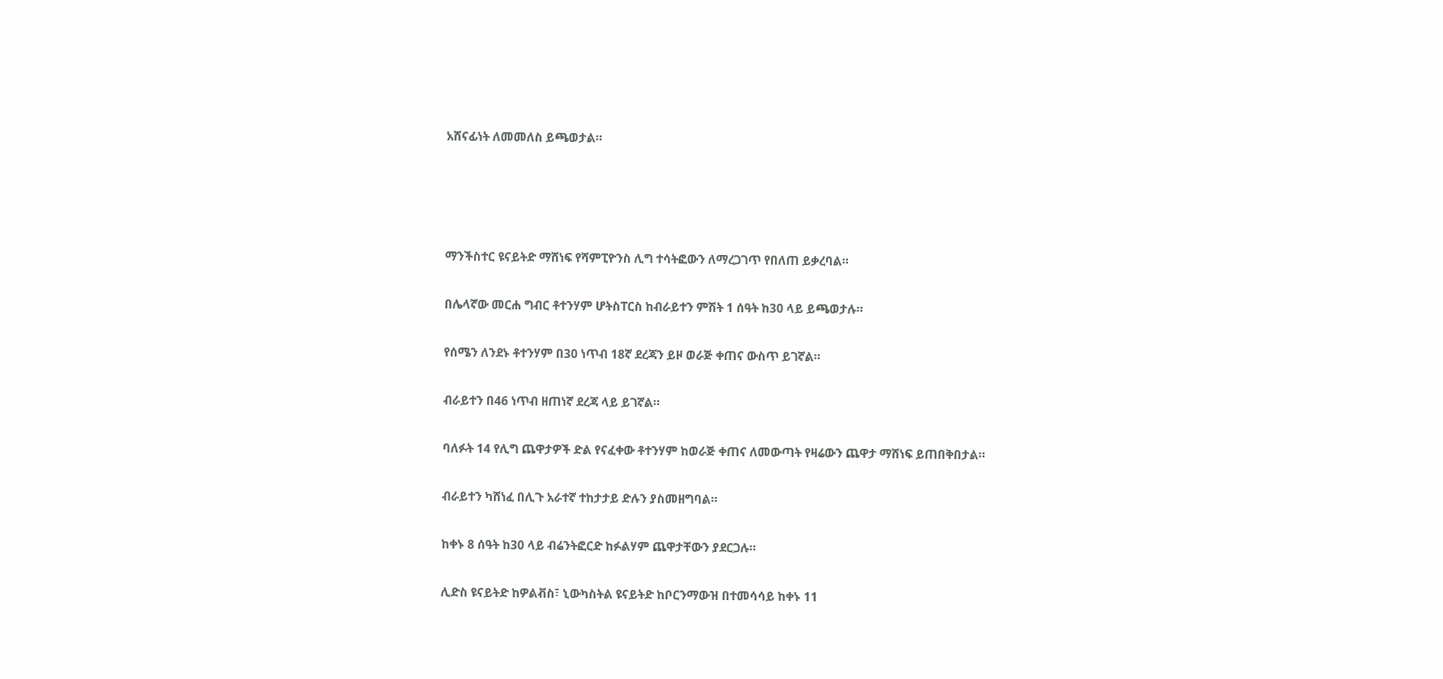አሸናፊነት ለመመለስ ይጫወታል።




ማንችስተር ዩናይትድ ማሸነፍ የሻምፒዮንስ ሊግ ተሳትፎውን ለማረጋገጥ የበለጠ ይቃረባል።

በሌላኛው መርሐ ግብር ቶተንሃም ሆትስፐርስ ከብራይተን ምሽት 1 ሰዓት ከ30 ላይ ይጫወታሉ።

የሰሜን ለንደኑ ቶተንሃም በ30 ነጥብ 18ኛ ደረጃን ይዞ ወራጅ ቀጠና ውስጥ ይገኛል።

ብራይተን በ46 ነጥብ ዘጠነኛ ደረጃ ላይ ይገኛል።

ባለፉት 14 የሊግ ጨዋታዎች ድል የናፈቀው ቶተንሃም ከወራጅ ቀጠና ለመውጣት የዛሬውን ጨዋታ ማሸነፍ ይጠበቅበታል።

ብራይተን ካሸነፈ በሊጉ አራተኛ ተከታታይ ድሉን ያስመዘግባል።

ከቀኑ 8 ሰዓት ከ30 ላይ ብሬንትፎርድ ከፉልሃም ጨዋታቸውን ያደርጋሉ።

ሊድስ ዩናይትድ ከዎልቭስ፣ ኒውካስትል ዩናይትድ ከቦርንማውዝ በተመሳሳይ ከቀኑ 11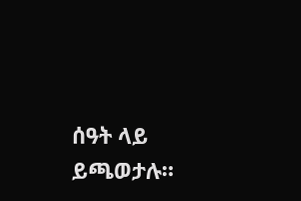ሰዓት ላይ ይጫወታሉ።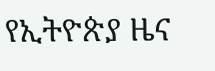የኢትዮጵያ ዜና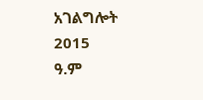አገልግሎት
2015
ዓ.ም